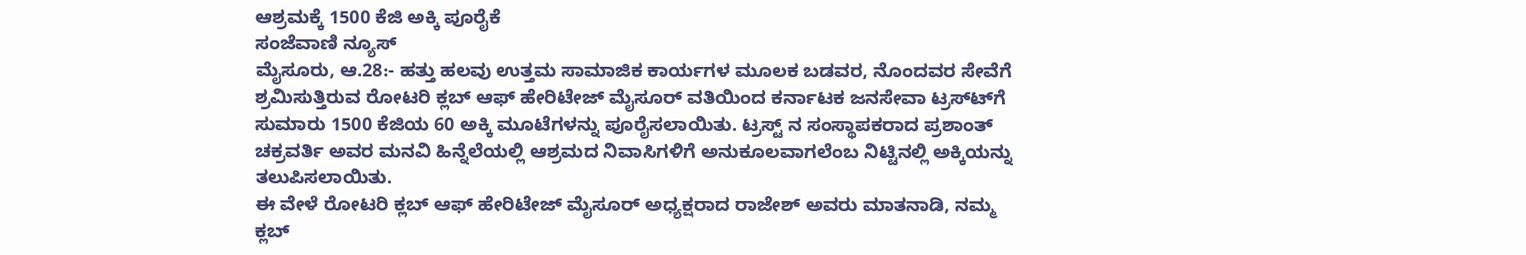ಆಶ್ರಮಕ್ಕೆ 1500 ಕೆಜಿ ಅಕ್ಕಿ ಪೂರೈಕೆ
ಸಂಜೆವಾಣಿ ನ್ಯೂಸ್
ಮೈಸೂರು, ಆ.28:- ಹತ್ತು ಹಲವು ಉತ್ತಮ ಸಾಮಾಜಿಕ ಕಾರ್ಯಗಳ ಮೂಲಕ ಬಡವರ, ನೊಂದವರ ಸೇವೆಗೆ ಶ್ರಮಿಸುತ್ತಿರುವ ರೋಟರಿ ಕ್ಲಬ್ ಆಫ್ ಹೇರಿಟೇಜ್ ಮೈಸೂರ್ ವತಿಯಿಂದ ಕರ್ನಾಟಕ ಜನಸೇವಾ ಟ್ರಸ್ಟ್‍ಗೆ ಸುಮಾರು 1500 ಕೆಜಿಯ 60 ಅಕ್ಕಿ ಮೂಟೆಗಳನ್ನು ಪೂರೈಸಲಾಯಿತು. ಟ್ರಸ್ಟ್ ನ ಸಂಸ್ಥಾಪಕರಾದ ಪ್ರಶಾಂತ್ ಚಕ್ರವರ್ತಿ ಅವರ ಮನವಿ ಹಿನ್ನೆಲೆಯಲ್ಲಿ ಆಶ್ರಮದ ನಿವಾಸಿಗಳಿಗೆ ಅನುಕೂಲವಾಗಲೆಂಬ ನಿಟ್ಟಿನಲ್ಲಿ ಅಕ್ಕಿಯನ್ನು ತಲುಪಿಸಲಾಯಿತು.
ಈ ವೇಳೆ ರೋಟರಿ ಕ್ಲಬ್ ಆಫ್ ಹೇರಿಟೇಜ್ ಮೈಸೂರ್ ಅಧ್ಯಕ್ಷರಾದ ರಾಜೇಶ್ ಅವರು ಮಾತನಾಡಿ, ನಮ್ಮ ಕ್ಲಬ್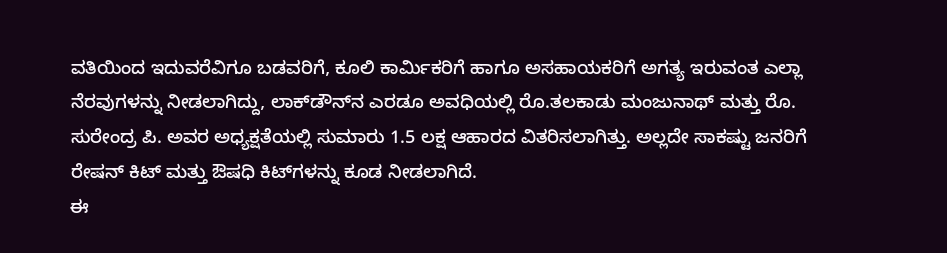ವತಿಯಿಂದ ಇದುವರೆವಿಗೂ ಬಡವರಿಗೆ, ಕೂಲಿ ಕಾರ್ಮಿಕರಿಗೆ ಹಾಗೂ ಅಸಹಾಯಕರಿಗೆ ಅಗತ್ಯ ಇರುವಂತ ಎಲ್ಲಾ ನೆರವುಗಳನ್ನು ನೀಡಲಾಗಿದ್ದು, ಲಾಕ್‍ಡೌನ್‍ನ ಎರಡೂ ಅವಧಿಯಲ್ಲಿ ರೊ.ತಲಕಾಡು ಮಂಜುನಾಥ್ ಮತ್ತು ರೊ. ಸುರೇಂದ್ರ ಪಿ. ಅವರ ಅಧ್ಯಕ್ಷತೆಯಲ್ಲಿ ಸುಮಾರು 1.5 ಲಕ್ಷ ಆಹಾರದ ವಿತರಿಸಲಾಗಿತ್ತು. ಅಲ್ಲದೇ ಸಾಕಷ್ಟು ಜನರಿಗೆ ರೇಷನ್ ಕಿಟ್ ಮತ್ತು ಔಷಧಿ ಕಿಟ್‍ಗಳನ್ನು ಕೂಡ ನೀಡಲಾಗಿದೆ.
ಈ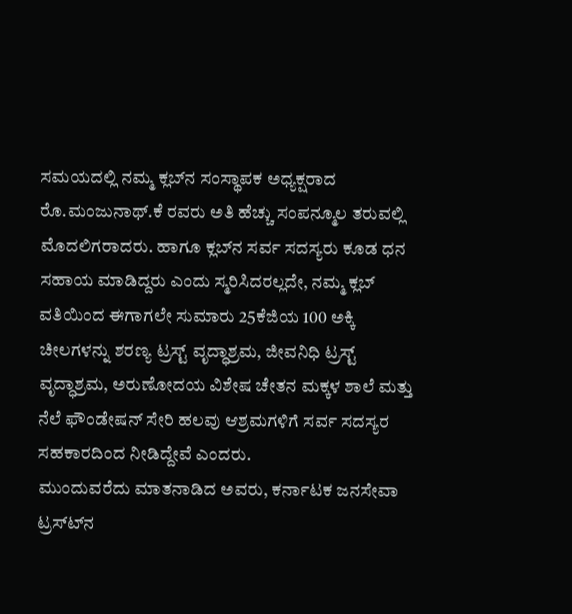ಸಮಯದಲ್ಲಿ ನಮ್ಮ ಕ್ಲಬ್‍ನ ಸಂಸ್ಥಾಪಕ ಅಧ್ಯಕ್ಷರಾದ ರೊ.ಮಂಜುನಾಥ್.ಕೆ ರವರು ಅತಿ ಹೆಚ್ಚು ಸಂಪನ್ಮೂಲ ತರುವಲ್ಲಿ ಮೊದಲಿಗರಾದರು. ಹಾಗೂ ಕ್ಲಬ್‍ನ ಸರ್ವ ಸದಸ್ಯರು ಕೂಡ ಧನ ಸಹಾಯ ಮಾಡಿದ್ದರು ಎಂದು ಸ್ಮರಿಸಿದರಲ್ಲದೇ, ನಮ್ಮ ಕ್ಲಬ್ ವತಿಯಿಂದ ಈಗಾಗಲೇ ಸುಮಾರು 25ಕೆಜಿಯ 100 ಅಕ್ಕಿ ಚೀಲಗಳನ್ನು ಶರಣ್ಯ ಟ್ರಸ್ಟ್ ವೃದ್ಧಾಶ್ರಮ, ಜೀವನಿಧಿ ಟ್ರಸ್ಟ್ ವೃದ್ಧಾಶ್ರಮ, ಅರುಣೋದಯ ವಿಶೇಷ ಚೇತನ ಮಕ್ಕಳ ಶಾಲೆ ಮತ್ತು ನೆಲೆ ಫೌಂಡೇಷನ್ ಸೇರಿ ಹಲವು ಆಶ್ರಮಗಳಿಗೆ ಸರ್ವ ಸದಸ್ಯರ ಸಹಕಾರದಿಂದ ನೀಡಿದ್ದೇವೆ ಎಂದರು.
ಮುಂದುವರೆದು ಮಾತನಾಡಿದ ಅವರು, ಕರ್ನಾಟಕ ಜನಸೇವಾ ಟ್ರಸ್ಟ್‍ನ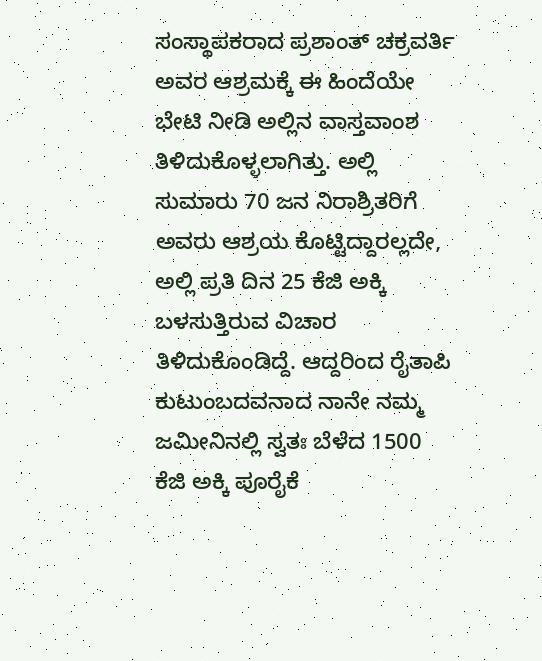ಸಂಸ್ಥಾಪಕರಾದ ಪ್ರಶಾಂತ್ ಚಕ್ರವರ್ತಿ ಅವರ ಆಶ್ರಮಕ್ಕೆ ಈ ಹಿಂದೆಯೇ ಭೇಟಿ ನೀಡಿ ಅಲ್ಲಿನ ವಾಸ್ತವಾಂಶ ತಿಳಿದುಕೊಳ್ಳಲಾಗಿತ್ತು. ಅಲ್ಲಿ ಸುಮಾರು 70 ಜನ ನಿರಾಶ್ರಿತರಿಗೆ ಅವರು ಆಶ್ರಯ ಕೊಟ್ಟಿದ್ದಾರಲ್ಲದೇ, ಅಲ್ಲಿ ಪ್ರತಿ ದಿನ 25 ಕೆಜಿ ಅಕ್ಕಿ ಬಳಸುತ್ತಿರುವ ವಿಚಾರ ತಿಳಿದುಕೊಂಡಿದ್ದೆ. ಆದ್ದರಿಂದ ರೈತಾಪಿ ಕುಟುಂಬದವನಾದ ನಾನೇ ನಮ್ಮ ಜಮೀನಿನಲ್ಲಿ ಸ್ವತಃ ಬೆಳೆದ 1500 ಕೆಜಿ ಅಕ್ಕಿ ಪೂರೈಕೆ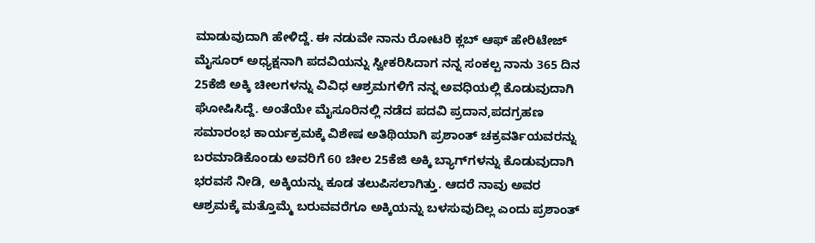ಮಾಡುವುದಾಗಿ ಹೇಳಿದ್ದೆ. ಈ ನಡುವೇ ನಾನು ರೋಟರಿ ಕ್ಲಬ್ ಆಫ್ ಹೇರಿಟೇಜ್ ಮೈಸೂರ್ ಅಧ್ಯಕ್ಷನಾಗಿ ಪದವಿಯನ್ನು ಸ್ವೀಕರಿಸಿದಾಗ ನನ್ನ ಸಂಕಲ್ಪ ನಾನು 365 ದಿನ 25ಕೆಜಿ ಅಕ್ಕಿ ಚೀಲಗಳನ್ನು ವಿವಿಧ ಆಶ್ರಮಗಳಿಗೆ ನನ್ನ ಅವಧಿಯಲ್ಲಿ ಕೊಡುವುದಾಗಿ ಘೋಷಿಸಿದ್ದೆ. ಅಂತೆಯೇ ಮೈಸೂರಿನಲ್ಲಿ ನಡೆದ ಪದವಿ ಪ್ರದಾನ,ಪದಗ್ರಹಣ ಸಮಾರಂಭ ಕಾರ್ಯಕ್ರಮಕ್ಕೆ ವಿಶೇಷ ಅತಿಥಿಯಾಗಿ ಪ್ರಶಾಂತ್ ಚಕ್ರವರ್ತಿಯವರನ್ನು ಬರಮಾಡಿಕೊಂಡು ಅವರಿಗೆ 60 ಚೀಲ 25ಕೆಜಿ ಅಕ್ಕಿ ಬ್ಯಾಗ್‍ಗಳನ್ನು ಕೊಡುವುದಾಗಿ ಭರವಸೆ ನೀಡಿ, ಅಕ್ಕಿಯನ್ನು ಕೂಡ ತಲುಪಿಸಲಾಗಿತ್ತು. ಆದರೆ ನಾವು ಅವರ ಆಶ್ರಮಕ್ಕೆ ಮತ್ತೊಮ್ಮೆ ಬರುವವರೆಗೂ ಅಕ್ಕಿಯನ್ನು ಬಳಸುವುದಿಲ್ಲ ಎಂದು ಪ್ರಶಾಂತ್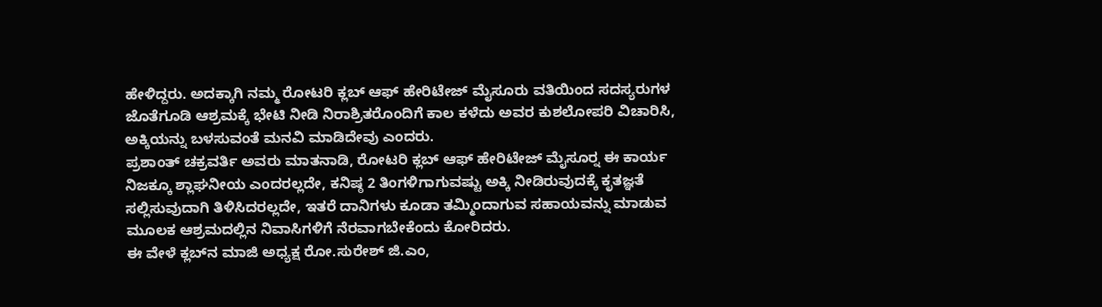ಹೇಳಿದ್ದರು. ಅದಕ್ಕಾಗಿ ನಮ್ಮ ರೋಟರಿ ಕ್ಲಬ್ ಆಫ್ ಹೇರಿಟೇಜ್ ಮೈಸೂರು ವತಿಯಿಂದ ಸದಸ್ಯರುಗಳ ಜೊತೆಗೂಡಿ ಆಶ್ರಮಕ್ಕೆ ಭೇಟಿ ನೀಡಿ ನಿರಾಶ್ರಿತರೊಂದಿಗೆ ಕಾಲ ಕಳೆದು ಅವರ ಕುಶಲೋಪರಿ ವಿಚಾರಿಸಿ, ಅಕ್ಕಿಯನ್ನು ಬಳಸುವಂತೆ ಮನವಿ ಮಾಡಿದೇವು ಎಂದರು.
ಪ್ರಶಾಂತ್ ಚಕ್ರವರ್ತಿ ಅವರು ಮಾತನಾಡಿ, ರೋಟರಿ ಕ್ಲಬ್ ಆಫ್ ಹೇರಿಟೇಜ್ ಮೈಸೂರ್‍ನ ಈ ಕಾರ್ಯ ನಿಜಕ್ಕೂ ಶ್ಲಾಘನೀಯ ಎಂದರಲ್ಲದೇ, ಕನಿಷ್ಠ 2 ತಿಂಗಳಿಗಾಗುವಷ್ಟು ಅಕ್ಕಿ ನೀಡಿರುವುದಕ್ಕೆ ಕೃತಜ್ಞತೆ ಸಲ್ಲಿಸುವುದಾಗಿ ತಿಳಿಸಿದರಲ್ಲದೇ, ಇತರೆ ದಾನಿಗಳು ಕೂಡಾ ತಮ್ಮಿಂದಾಗುವ ಸಹಾಯವನ್ನು ಮಾಡುವ ಮೂಲಕ ಆಶ್ರಮದಲ್ಲಿನ ನಿವಾಸಿಗಳಿಗೆ ನೆರವಾಗಬೇಕೆಂದು ಕೋರಿದರು.
ಈ ವೇಳೆ ಕ್ಲಬ್‍ನ ಮಾಜಿ ಅಧ್ಯಕ್ಷ ರೋ.ಸುರೇಶ್ ಜಿ.ಎಂ,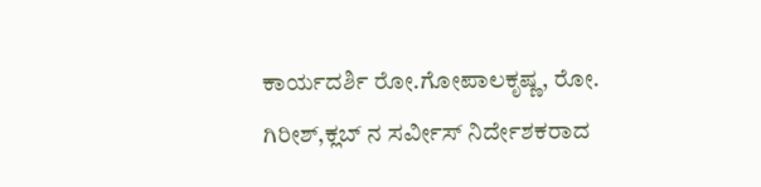ಕಾರ್ಯದರ್ಶಿ ರೋ.ಗೋಪಾಲಕೃಷ್ಣ, ರೋ. ಗಿರೀಶ್,ಕ್ಲಬ್ ನ ಸರ್ವೀಸ್ ನಿರ್ದೇಶಕರಾದ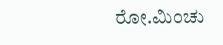ರೋ.ಮಿಂಚು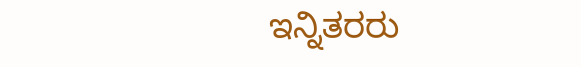ಇನ್ನಿತರರು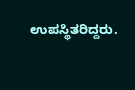ಉಪಸ್ಥಿತರಿದ್ದರು.